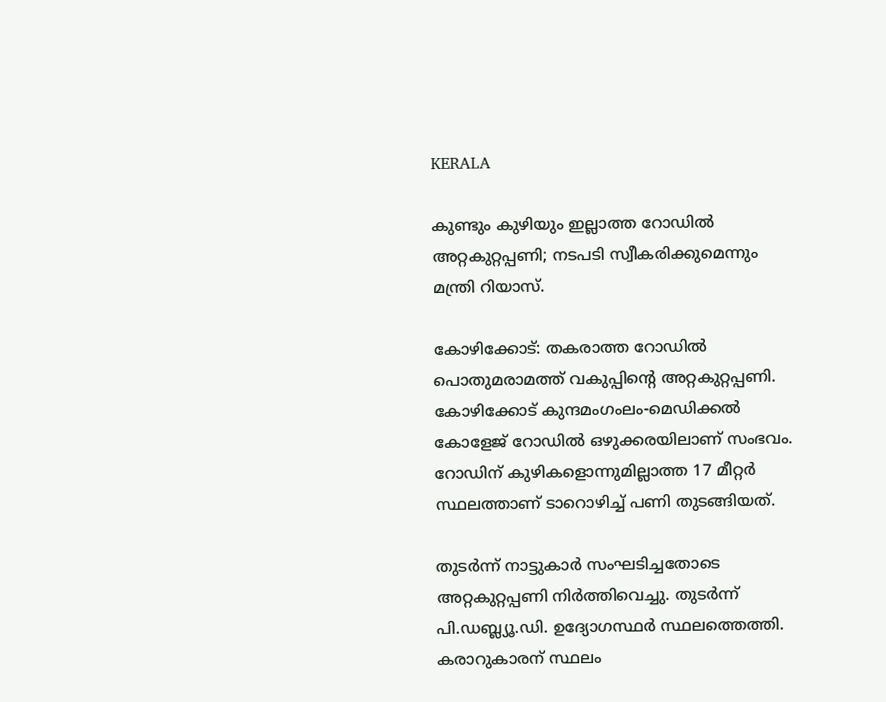KERALA

കുണ്ടും കുഴിയും ഇല്ലാത്ത റോഡില്‍ അറ്റകുറ്റപ്പണി; നടപടി സ്വീകരിക്കുമെന്നും മന്ത്രി റിയാസ്.

കോഴിക്കോട്: തകരാത്ത റോഡിൽ പൊതുമരാമത്ത് വകുപ്പിന്റെ അറ്റകുറ്റപ്പണി. കോഴിക്കോട് കുന്ദമംഗംലം-മെഡിക്കൽ കോളേജ് റോഡിൽ ഒഴുക്കരയിലാണ് സംഭവം. റോഡിന് കുഴികളൊന്നുമില്ലാത്ത 17 മീറ്റർ സ്ഥലത്താണ് ടാറൊഴിച്ച് പണി തുടങ്ങിയത്.

തുടർന്ന് നാട്ടുകാർ സംഘടിച്ചതോടെ അറ്റകുറ്റപ്പണി നിർത്തിവെച്ചു. തുടർന്ന് പി.ഡബ്ല്യൂ.ഡി. ഉദ്യോഗസ്ഥർ സ്ഥലത്തെത്തി. കരാറുകാരന് സ്ഥലം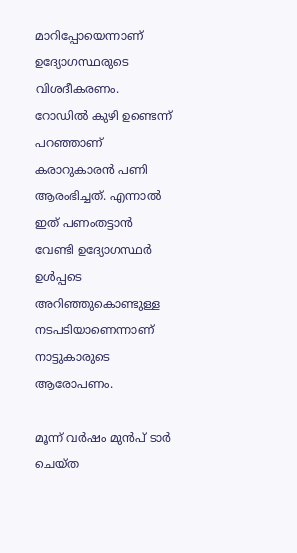മാറിപ്പോയെന്നാണ് ഉദ്യോഗസ്ഥരുടെ വിശദീകരണം. റോഡിൽ കുഴി ഉണ്ടെന്ന് പറഞ്ഞാണ് കരാറുകാരൻ പണി ആരംഭിച്ചത്. എന്നാൽ ഇത് പണംതട്ടാൻ വേണ്ടി ഉദ്യോഗസ്ഥർ ഉൾപ്പടെ അറിഞ്ഞുകൊണ്ടുള്ള നടപടിയാണെന്നാണ് നാട്ടുകാരുടെ ആരോപണം.

മൂന്ന് വർഷം മുൻപ് ടാർ ചെയ്ത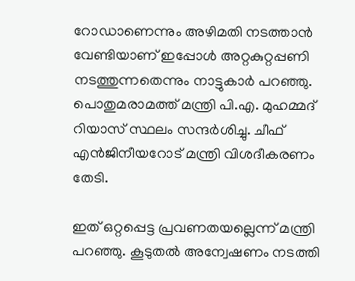റോഡാണെന്നും അഴിമതി നടത്താൻ വേണ്ടിയാണ് ഇപ്പോൾ അറ്റകുറ്റപ്പണി നടത്തുന്നതെന്നും നാട്ടുകാർ പറഞ്ഞു. പൊതുമരാമത്ത് മന്ത്രി പി.എ. മുഹമ്മദ് റിയാസ് സ്ഥലം സന്ദർശിച്ചു. ചീഫ് എൻജിനീയറോട് മന്ത്രി വിശദീകരണം തേടി.

ഇത് ഒറ്റപ്പെട്ട പ്രവണതയല്ലെന്ന് മന്ത്രി പറഞ്ഞു. കൂടുതൽ അന്വേഷണം നടത്തി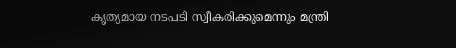കൃത്യമായ നടപടി സ്വീകരിക്കുമെന്നും മന്ത്രി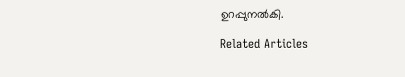ഉറപ്പുനൽകി.

Related Articles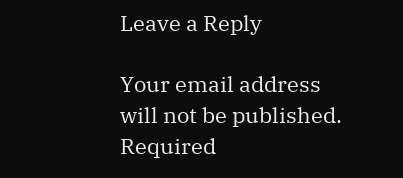Leave a Reply

Your email address will not be published. Required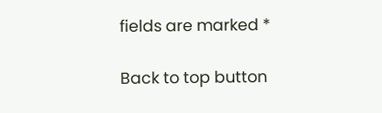fields are marked *

Back to top button